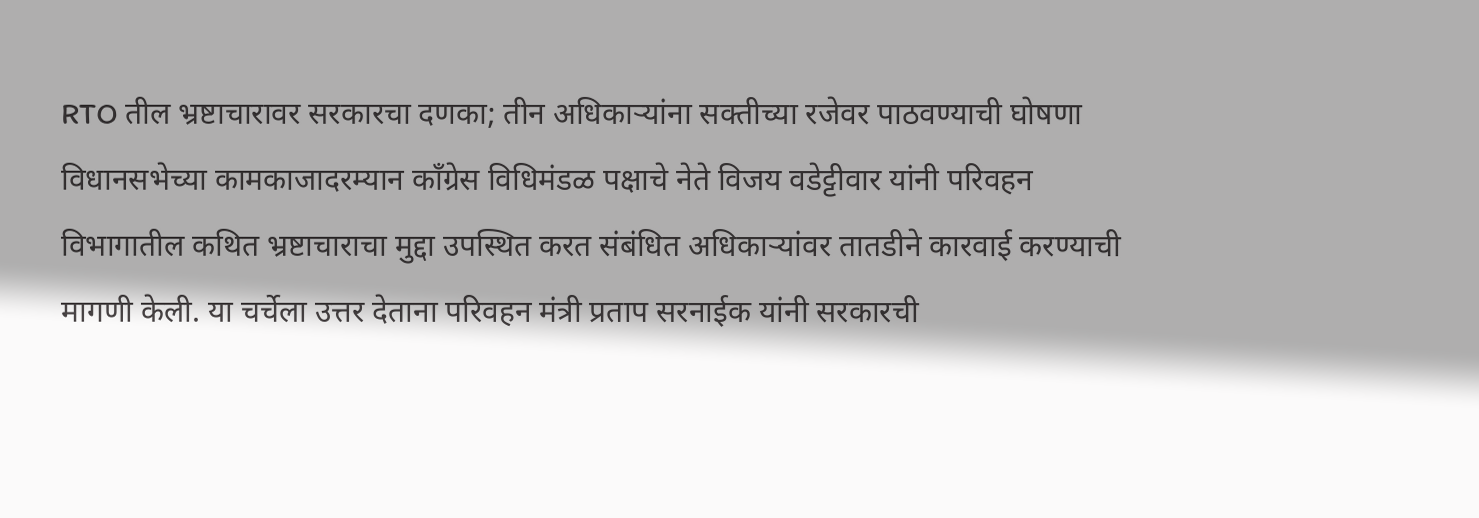RTO तील भ्रष्टाचारावर सरकारचा दणका; तीन अधिकाऱ्यांना सक्तीच्या रजेवर पाठवण्याची घोषणा
विधानसभेच्या कामकाजादरम्यान काँग्रेस विधिमंडळ पक्षाचे नेते विजय वडेट्टीवार यांनी परिवहन विभागातील कथित भ्रष्टाचाराचा मुद्दा उपस्थित करत संबंधित अधिकाऱ्यांवर तातडीने कारवाई करण्याची मागणी केली. या चर्चेला उत्तर देताना परिवहन मंत्री प्रताप सरनाईक यांनी सरकारची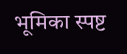भूमिका स्पष्ट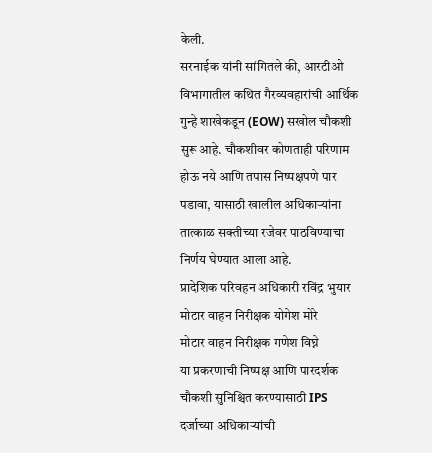केली.
सरनाईक यांनी सांगितले की, आरटीओ विभागातील कथित गैरव्यवहारांची आर्थिक गुन्हे शाखेकडून (EOW) सखोल चौकशी सुरू आहे. चौकशीवर कोणताही परिणाम होऊ नये आणि तपास निष्पक्षपणे पार पडावा, यासाठी खालील अधिकाऱ्यांना तात्काळ सक्तीच्या रजेवर पाठविण्याचा निर्णय घेण्यात आला आहे.
प्रादेशिक परिवहन अधिकारी रविंद्र भुयार
मोटार वाहन निरीक्षक योगेश मोरे
मोटार वाहन निरीक्षक गणेश विघ्ने
या प्रकरणाची निष्पक्ष आणि पारदर्शक चौकशी सुनिश्चित करण्यासाठी IPS दर्जाच्या अधिकाऱ्यांची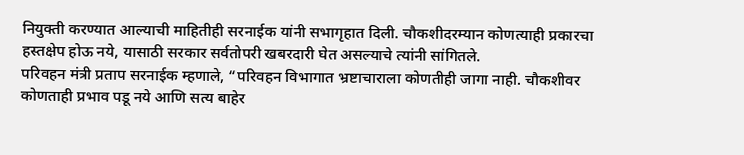नियुक्ती करण्यात आल्याची माहितीही सरनाईक यांनी सभागृहात दिली. चौकशीदरम्यान कोणत्याही प्रकारचा हस्तक्षेप होऊ नये, यासाठी सरकार सर्वतोपरी खबरदारी घेत असल्याचे त्यांनी सांगितले.
परिवहन मंत्री प्रताप सरनाईक म्हणाले, “परिवहन विभागात भ्रष्टाचाराला कोणतीही जागा नाही. चौकशीवर कोणताही प्रभाव पडू नये आणि सत्य बाहेर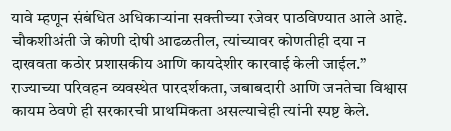यावे म्हणून संबंधित अधिकाऱ्यांना सक्तीच्या रजेवर पाठविण्यात आले आहे. चौकशीअंती जे कोणी दोषी आढळतील, त्यांच्यावर कोणतीही दया न दाखवता कठोर प्रशासकीय आणि कायदेशीर कारवाई केली जाईल.”
राज्याच्या परिवहन व्यवस्थेत पारदर्शकता, जबाबदारी आणि जनतेचा विश्वास कायम ठेवणे ही सरकारची प्राथमिकता असल्याचेही त्यांनी स्पष्ट केले.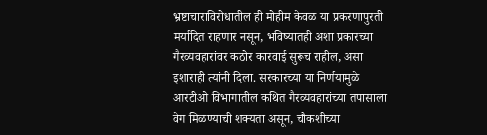भ्रष्टाचाराविरोधातील ही मोहीम केवळ या प्रकरणापुरती मर्यादित राहणार नसून, भविष्यातही अशा प्रकारच्या गैरव्यवहारांवर कठोर कारवाई सुरूच राहील, असा इशाराही त्यांनी दिला. सरकारच्या या निर्णयामुळे आरटीओ विभागातील कथित गैरव्यवहारांच्या तपासाला वेग मिळण्याची शक्यता असून, चौकशीच्या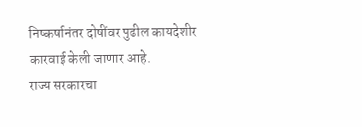निष्कर्षानंतर दोषींवर पुढील कायदेशीर कारवाई केली जाणार आहे.
राज्य सरकारचा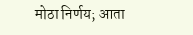मोठा निर्णय; आता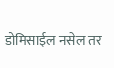डोमिसाईल नसेल तर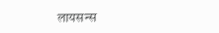लायसन्स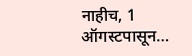नाहीच, 1 ऑगस्टपासून…